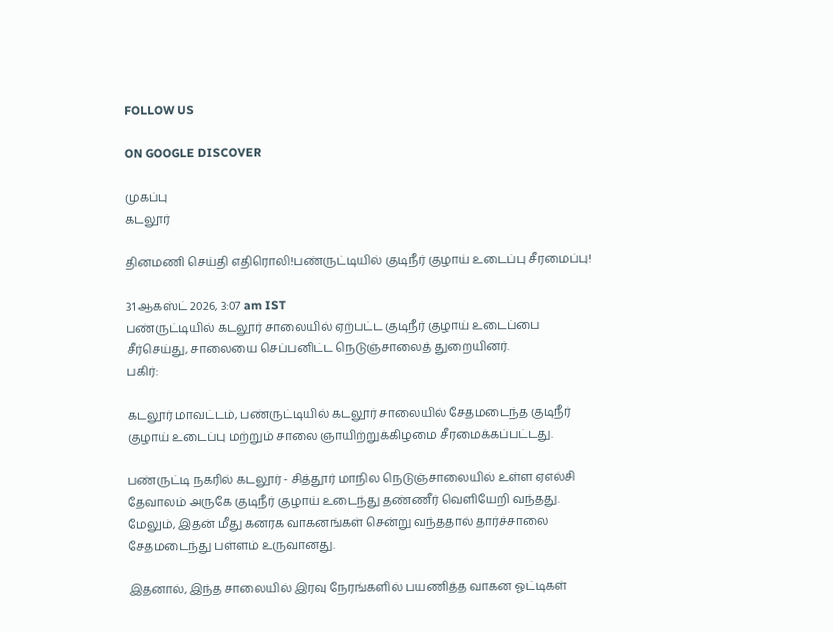FOLLOW US

ON GOOGLE DISCOVER

முகப்பு
கடலூர்

தினமணி செய்தி எதிரொலி!பண்ருட்டியில் குடிநீர் குழாய் உடைப்பு சீரமைப்பு!

31 ஆகஸ்ட் 2026, 3:07 am IST
பண்ருட்டியில் கடலூர் சாலையில் ஏற்பட்ட குடிநீர் குழாய் உடைப்பை சீர்செய்து, சாலையை செப்பனிட்ட நெடுஞ்சாலைத் துறையினர்.
பகிர்:

கடலூர் மாவட்டம், பண்ருட்டியில் கடலூர் சாலையில் சேதமடைந்த குடிநீர் குழாய் உடைப்பு மற்றும் சாலை ஞாயிற்றுக்கிழமை சீரமைக்கப்பட்டது.

பண்ருட்டி நகரில் கடலூர் - சித்தூர் மாநில நெடுஞ்சாலையில் உள்ள ஏஎல்சி தேவாலம் அருகே குடிநீர் குழாய் உடைந்து தண்ணீர் வெளியேறி வந்தது. மேலும், இதன் மீது கனரக வாகனங்கள் சென்று வந்ததால் தார்ச்சாலை சேதமடைந்து பள்ளம் உருவானது.

இதனால், இந்த சாலையில் இரவு நேரங்களில் பயணித்த வாகன ஓட்டிகள்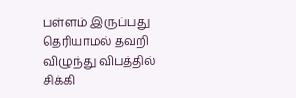பள்ளம் இருப்பது தெரியாமல் தவறி விழுந்து விபத்தில் சிக்கி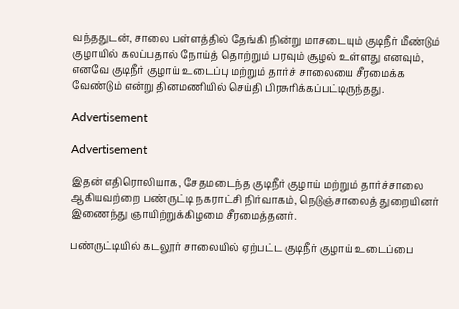வந்ததுடன், சாலை பள்ளத்தில் தேங்கி நின்று மாசடையும் குடிநீர் மீண்டும் குழாயில் கலப்பதால் நோய்த் தொற்றும் பரவும் சூழல் உள்ளது எனவும், எனவே குடிநீர் குழாய் உடைப்பு மற்றும் தார்ச் சாலையை சீரமைக்க வேண்டும் என்று தினமணியில் செய்தி பிரசுரிக்கப்பட்டிருந்தது.

Advertisement

Advertisement

இதன் எதிரொலியாக, சேதமடைந்த குடிநீர் குழாய் மற்றும் தார்ச்சாலை ஆகியவற்றை பண்ருட்டி நகராட்சி நிர்வாகம், நெடுஞ்சாலைத் துறையினர் இணைந்து ஞாயிற்றுக்கிழமை சீரமைத்தனர்.

பண்ருட்டியில் கடலூர் சாலையில் ஏற்பட்ட குடிநீர் குழாய் உடைப்பை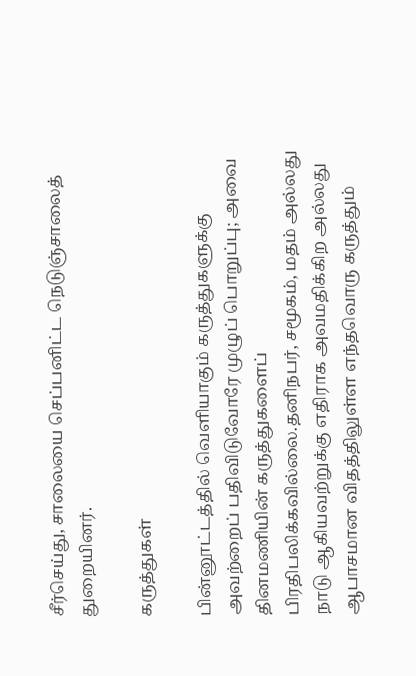சீர்செய்து, சாலையை செப்பனிட்ட நெடுஞ்சாலைத் துறையினர்.

கருத்துகள்

பின்னூட்டத்தில் வெளியாகும் கருத்துகளுக்கு அவற்றைப் பதிவிடுவோரே முழுப் பொறுப்பு; அவை தினமணியின் கருத்துகளைப் பிரதிபலிக்கவில்லை.தனிநபர், சமூகம், மதம் அல்லது நாடு ஆகியவற்றுக்கு எதிராக அவமதிக்கிற அல்லது ஆபாசமான விதத்திலுள்ள எந்தவொரு கருத்தும்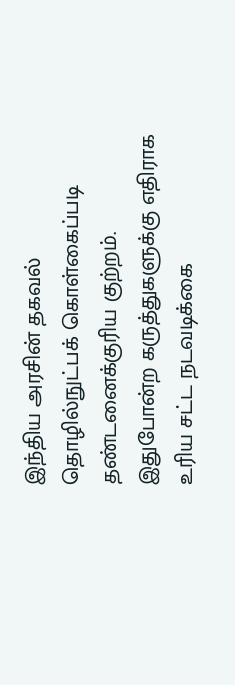இந்திய அரசின் தகவல் தொழில்நுட்பக் கொள்கைப்படி தண்டனைக்குரிய குற்றம். இதுபோன்ற கருத்துகளுக்கு எதிராக உரிய சட்ட நடவடிக்கை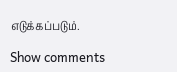எடுக்கப்படும்.

Show comments